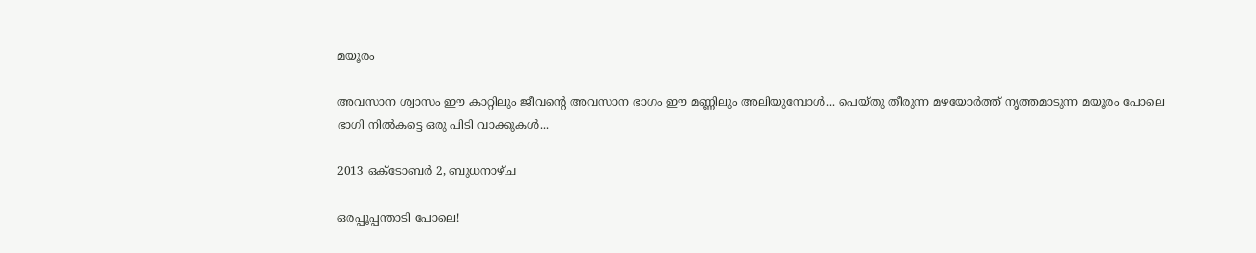മയൂരം

അവസാന ശ്വാസം ഈ കാറ്റിലും ജീവന്റെ അവസാന ഭാഗം ഈ മണ്ണിലും അലിയുമ്പോൾ... പെയ്തു തീരുന്ന മഴയോർത്ത് നൃത്തമാടുന്ന മയൂരം പോലെ ഭാഗി നിൽകട്ടെ ഒരു പിടി വാക്കുകൾ...

2013 ഒക്‌ടോബർ 2, ബുധനാഴ്‌ച

ഒരപ്പൂപ്പന്താടി പോലെ!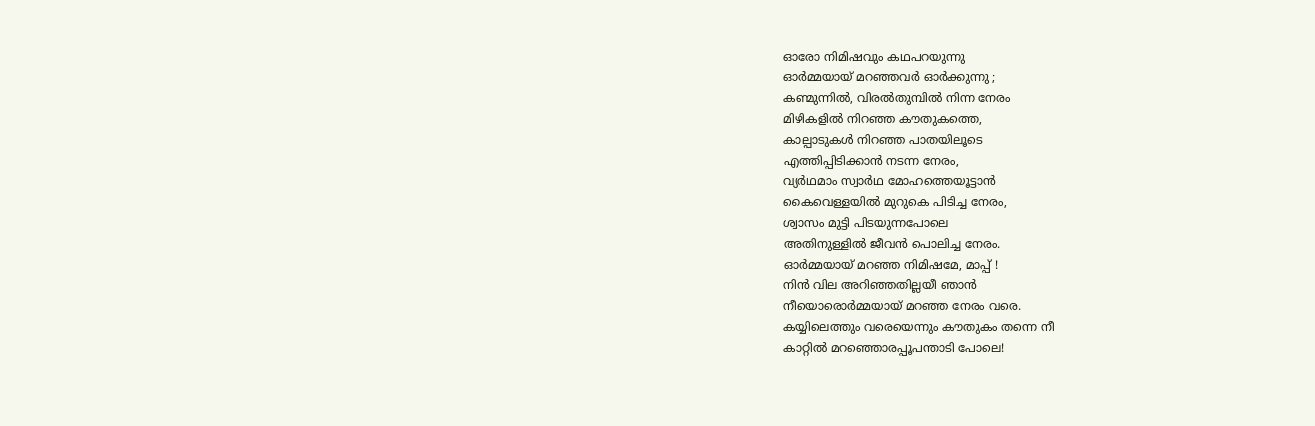ഓരോ നിമിഷവും കഥപറയുന്നു
ഓർമ്മയായ് മറഞ്ഞവർ ഓർക്കുന്നു ;
കണ്മുന്നിൽ, വിരൽതുമ്പിൽ നിന്ന നേരം
മിഴികളിൽ നിറഞ്ഞ കൗതുകത്തെ,
കാല്പാടുകൾ നിറഞ്ഞ പാതയിലൂടെ
എത്തിപ്പിടിക്കാൻ നടന്ന നേരം,
വ്യർഥമാം സ്വാർഥ മോഹത്തെയൂട്ടാൻ
കൈവെള്ളയിൽ മുറുകെ പിടിച്ച നേരം,
ശ്വാസം മുട്ടി പിടയുന്നപോലെ
അതിനുള്ളിൽ ജീവൻ പൊലിച്ച നേരം.
ഓർമ്മയായ് മറഞ്ഞ നിമിഷമേ, മാപ്പ് !
നിൻ വില അറിഞ്ഞതില്ലയീ ഞാൻ
നീയൊരൊർമ്മയായ് മറഞ്ഞ നേരം വരെ.
കയ്യിലെത്തും വരെയെന്നും കൗതുകം തന്നെ നീ
കാറ്റിൽ മറഞ്ഞൊരപ്പൂപന്താടി പോലെ!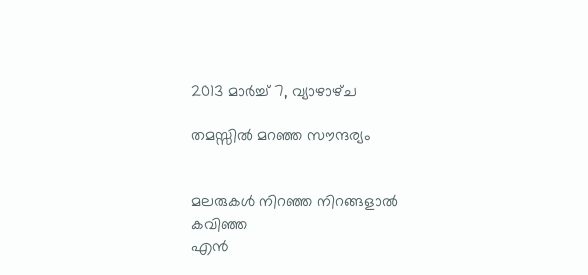2013 മാർച്ച് 7, വ്യാഴാഴ്‌ച

തമസ്സില്‍ മറഞ്ഞ സൗന്ദര്യം


മലരുകള്‍ നിറഞ്ഞ നിറങ്ങളാല്‍ കവിഞ്ഞ
എന്‍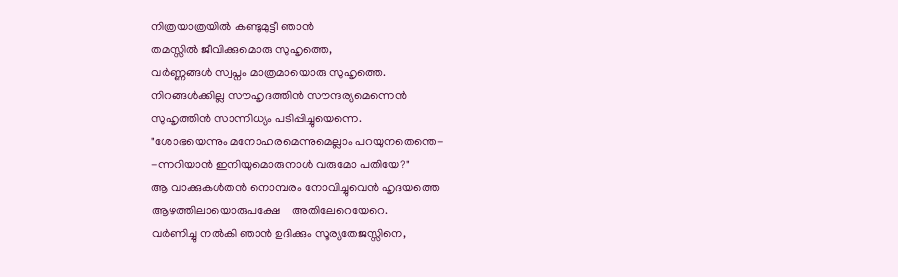നിത്രയാത്രയില്‍ കണ്ടുമുട്ടീ ഞാന്‍
തമസ്സില്‍ ജീവിക്കുമൊരു സുഹൃത്തെ,
വര്‍ണ്ണങ്ങള്‍ സ്വപ്നം മാത്രമായൊരു സുഹൃത്തെ.
നിറങ്ങള്‍ക്കില്ല സൗഹൃദത്തിന്‍ സൗന്ദര്യമെന്നെന്‍
സുഹൃത്തിന്‍ സാന്നിധ്യം പടിപ്പിച്ചുയെന്നെ.
"ശോഭയെന്നും മനോഹരമെന്നുമെല്ലാം പറയുനതെന്തെ-
-ന്നറിയാന്‍ ഇനിയുമൊരുനാള്‍ വരുമോ പതിയേ?"
ആ വാക്കുകള്‍തന്‍ നൊമ്പരം നോവിച്ചുവെന്‍ ഹൃദയത്തെ
ആഴത്തിലായൊരുപക്ഷേ    അതിലേറെയേറെ.
വര്‍ണിച്ചു നല്‍കി ഞാന്‍ ഉദിക്കും സൂര്യതേജസ്സിനെ,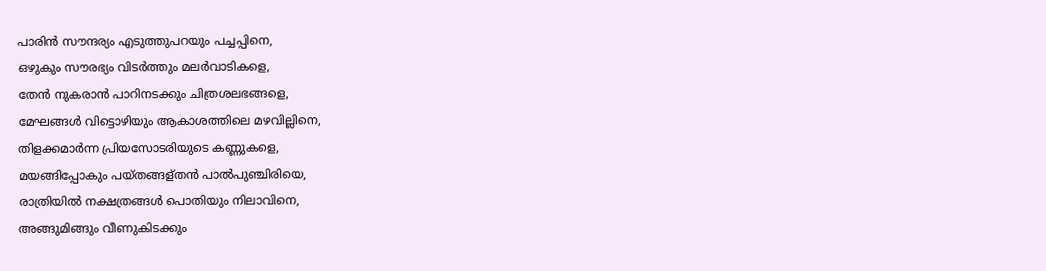പാരിന്‍ സൗന്ദര്യം എടുത്തുപറയും പച്ചപ്പിനെ,
ഒഴുകും സൗരഭ്യം വിടര്‍ത്തും മലര്‍വാടികളെ,
തേന്‍ നുകരാന്‍ പാറിനടക്കും ചിത്രശലഭങ്ങളെ,
മേഘങ്ങള്‍ വിട്ടൊഴിയും ആകാശത്തിലെ മഴവില്ലിനെ,
തിളക്കമാര്‍ന്ന പ്രിയസോടരിയുടെ കണ്ണുകളെ,
മയങ്ങിപ്പോകും പയ്തങ്ങള്തന്‍ പാല്‍പുഞ്ചിരിയെ,
രാത്രിയില്‍ നക്ഷത്രങ്ങള്‍ പൊതിയും നിലാവിനെ,
അങ്ങുമിങ്ങും വീണുകിടക്കും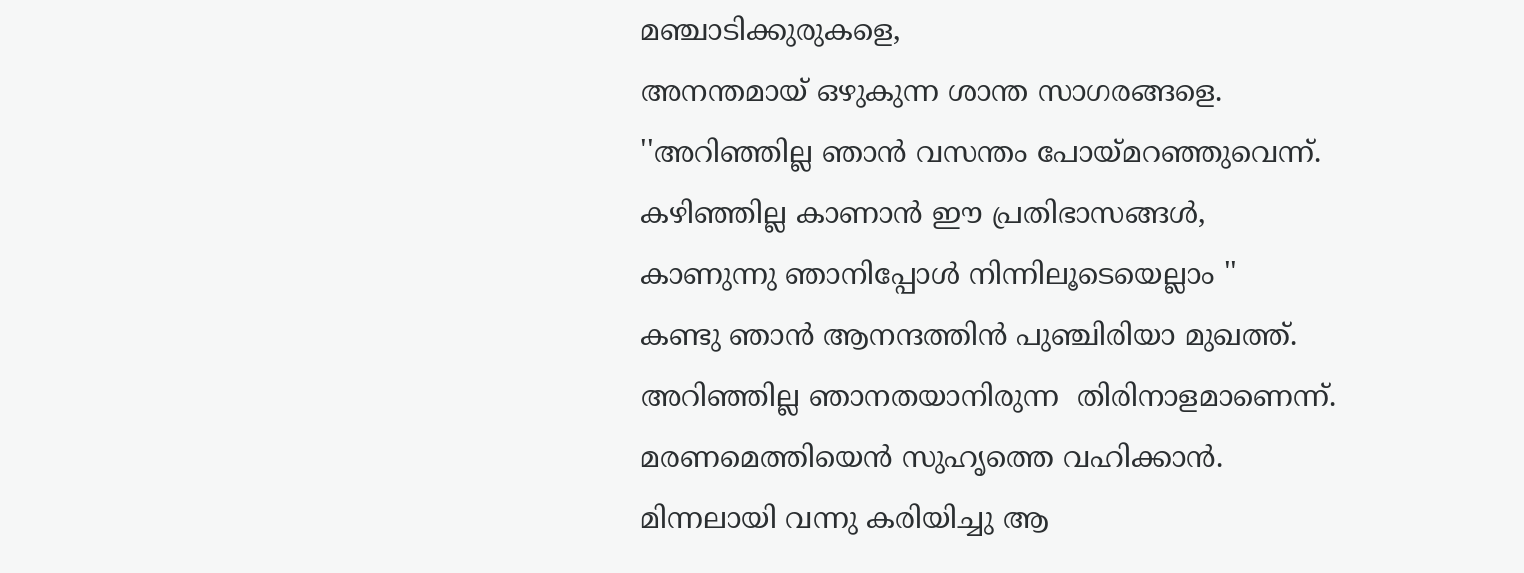മഞ്ചാടിക്കുരുകളെ,
അനന്തമായ് ഒഴുകുന്ന ശാന്ത സാഗരങ്ങളെ.
''അറിഞ്ഞില്ല ഞാന്‍ വസന്തം പോയ്മറഞ്ഞുവെന്ന്.
കഴിഞ്ഞില്ല കാണാന്‍ ഈ പ്രതിഭാസങ്ങള്‍,
കാണുന്നു ഞാനിപ്പോള്‍ നിന്നിലൂടെയെല്ലാം ''
കണ്ടു ഞാന്‍ ആനന്ദത്തിന്‍ പുഞ്ചിരിയാ മുഖത്ത്‌.
അറിഞ്ഞില്ല ഞാനതയാനിരുന്ന  തിരിനാളമാണെന്ന്.
മരണമെത്തിയെന്‍ സുഹൃത്തെ വഹിക്കാന്‍.
മിന്നലായി വന്നു കരിയിച്ചു ആ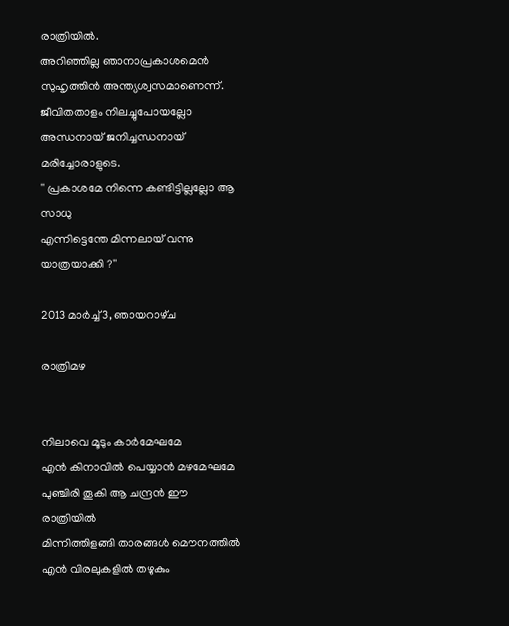രാത്രിയില്‍.
അറിഞ്ഞില്ല ഞാനാപ്രകാശമെന്‍ സുഹൃത്തിന്‍ അന്ത്യശ്വസമാണെന്ന്.
ജീവിതതാളം നിലച്ചുപോയല്ലോ
അന്ധനായ്‌ ജനിച്ചന്ധനായ് മരിച്ചോരാളുടെ.
'' പ്രകാശമേ നിന്നെ കണ്ടിട്ടില്ലല്ലോ ആ സാധു
എന്നിട്ടെന്തേ മിന്നലായ്‌ വന്നു യാത്രയാക്കി ?''

2013 മാർച്ച് 3, ഞായറാഴ്‌ച

രാത്രിമഴ


നിലാവെ മൂടും കാര്‍മേഘമേ
എന്‍ കിനാവില്‍ പെയ്യാന്‍ മഴമേഘമേ
പുഞ്ചിരി തൂകി ആ ചന്ദ്രന്‍ ഈ രാത്രിയില്‍
മിന്നിത്തിളങ്ങി താരങ്ങള്‍ മൌനത്തില്‍
എന്‍ വിരലുകളില്‍ തഴുകും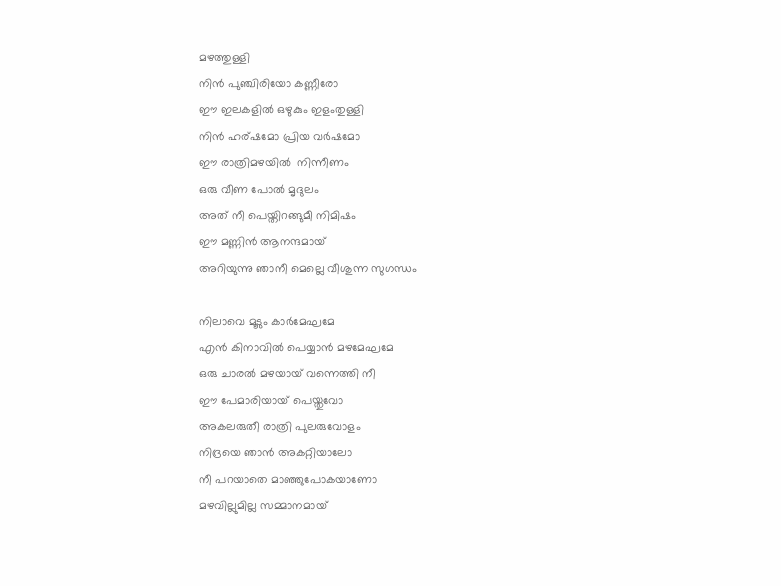മഴത്തുള്ളി
നിന്‍ പുഞ്ചിരിയോ കണ്ണീരോ
ഈ ഇലകളില്‍ ഒഴുകും ഇളംതുള്ളി
നിന്‍ ഹര്ഷമോ പ്രിയ വര്‍ഷമോ
ഈ രാത്രിമഴയില്‍  നിന്നീണം
ഒരു വീണ പോല്‍ മൃദുലം
അത് നീ പെയ്തിറങ്ങുമീ നിമിഷം
ഈ മണ്ണിന്‍ ആനന്ദമായ്
അറിയുന്നു ഞാനീ മെല്ലെ വീശുന്ന സുഗന്ധം

നിലാവെ മൂടും കാര്‍മേഘമേ
എന്‍ കിനാവില്‍ പെയ്യാന്‍ മഴമേഘമേ
ഒരു ചാരല്‍ മഴയായ് വന്നെത്തി നീ
ഈ പേമാരിയായ് പെയ്തുവോ
അകലരുതീ രാത്രി പുലരുവോളം
നിദ്രയെ ഞാന്‍ അകറ്റിയാലോ
നീ പറയാതെ മാഞ്ഞുപോകയാണോ
മഴവില്ലുമില്ല സമ്മാനമായ്‌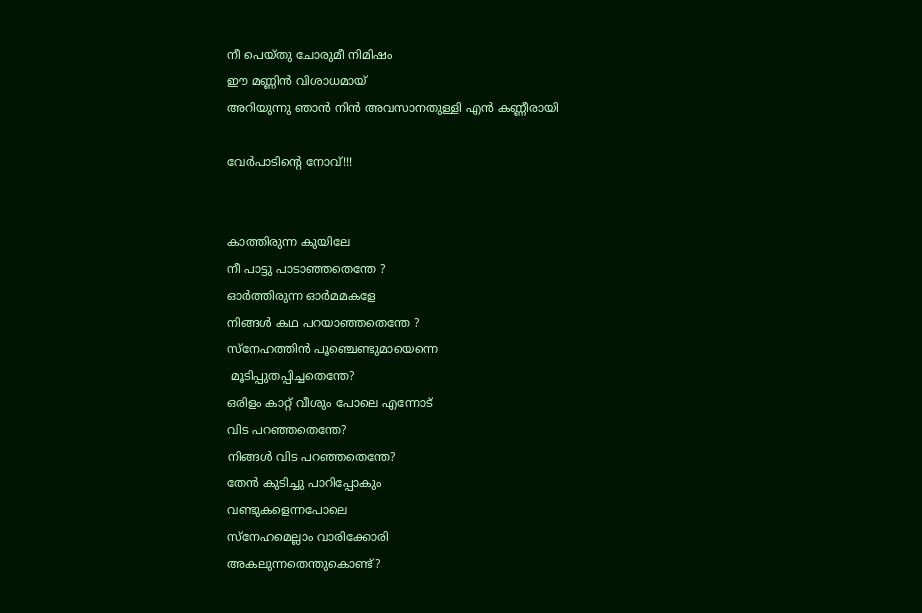നീ പെയ്തു ചോരുമീ നിമിഷം
ഈ മണ്ണിന്‍ വിശാധമായ്
അറിയുന്നു ഞാന്‍ നിന്‍ അവസാനതുള്ളി എന്‍ കണ്ണീരായി

വേര്‍പാടിന്‍റെ നോവ്‌!!!


കാത്തിരുന്ന കുയിലേ
നീ പാട്ടു പാടാഞ്ഞതെന്തേ ?
ഓര്‍ത്തിരുന്ന ഓര്‍മമകളേ
നിങ്ങള്‍ കഥ പറയാഞ്ഞതെന്തേ ?
സ്നേഹത്തിന്‍ പൂഞ്ചെണ്ടുമായെന്നെ
 മൂടിപ്പുതപ്പിച്ചതെന്തേ?
ഒരിളം കാറ്റ് വീശും പോലെ എന്നോട്
വിട പറഞ്ഞതെന്തേ?
നിങ്ങള്‍ വിട പറഞ്ഞതെന്തേ?
തേന്‍ കുടിച്ചു പാറിപ്പോകും
വണ്ടുകളെന്നപോലെ
സ്നേഹമെല്ലാം വാരിക്കോരി
അകലുന്നതെന്തുകൊണ്ട്?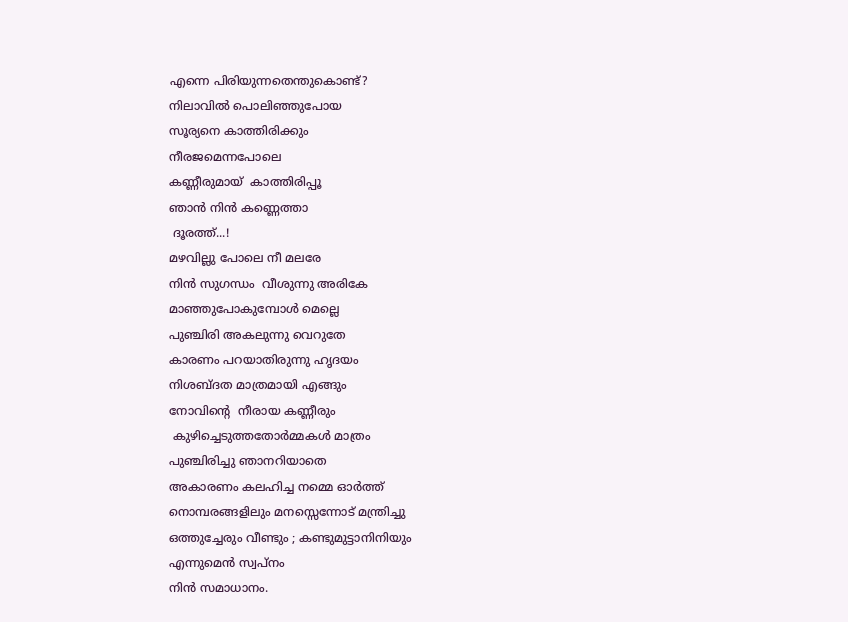എന്നെ പിരിയുന്നതെന്തുകൊണ്ട്?
നിലാവില്‍ പൊലിഞ്ഞുപോയ
സൂര്യനെ കാത്തിരിക്കും
നീരജമെന്നപോലെ
കണ്ണീരുമായ്  കാത്തിരിപ്പൂ
ഞാന്‍ നിന്‍ കണ്ണെത്താ
 ദൂരത്ത്‌...!
മഴവില്ലു പോലെ നീ മലരേ
നിന്‍ സുഗന്ധം  വീശുന്നു അരികേ
മാഞ്ഞുപോകുമ്പോള്‍ മെല്ലെ
പുഞ്ചിരി അകലുന്നു വെറുതേ
കാരണം പറയാതിരുന്നു ഹൃദയം
നിശബ്ദത മാത്രമായി എങ്ങും
നോവിന്‍റെ  നീരായ കണ്ണീരും
 കുഴിച്ചെടുത്തതോര്‍മ്മകള്‍ മാത്രം
പുഞ്ചിരിച്ചു ഞാനറിയാതെ
അകാരണം കലഹിച്ച നമ്മെ ഓര്‍ത്ത്‌
നൊമ്പരങ്ങളിലും മനസ്സെന്നോട് മന്ത്രിച്ചു
ഒത്തുച്ചേരും വീണ്ടും ; കണ്ടുമുട്ടാനിനിയും
എന്നുമെന്‍ സ്വപ്നം
നിന്‍ സമാധാനം.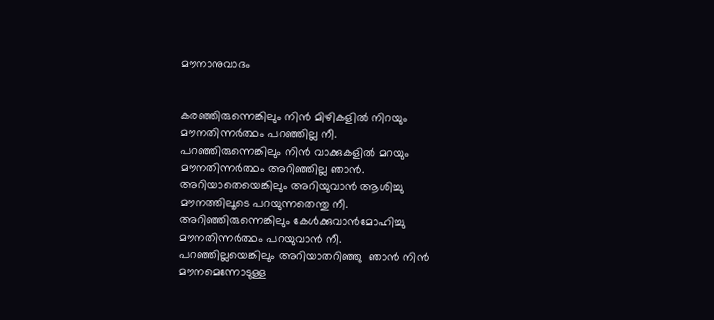മൗനാനുവാദം


കരഞ്ഞിരുന്നെങ്കിലും നിന്‍ മിഴികളില്‍ നിറയും
മൗനതിന്നര്‍ത്ഥം പറഞ്ഞില്ല നീ.
പറഞ്ഞിരുന്നെങ്കിലും നിന്‍ വാക്കുകളില്‍ മറയും
മൗനതിന്നര്‍ത്ഥം അറിഞ്ഞില്ല ഞാന്‍.
അറിയാതെയെങ്കിലും അറിയുവാന്‍ ആശിച്ചു
മൗനത്തിലൂടെ പറയുന്നതെന്തു നീ.
അറിഞ്ഞിരുന്നെങ്കിലും കേള്‍ക്കുവാന്‍മോഹിച്ചു
മൗനതിന്നര്‍ത്ഥം പറയുവാന്‍ നീ.
പറഞ്ഞില്ലയെങ്കിലും അറിയാതറിഞ്ഞു  ഞാന്‍ നിന്‍
മൗനമെന്നോടുള്ള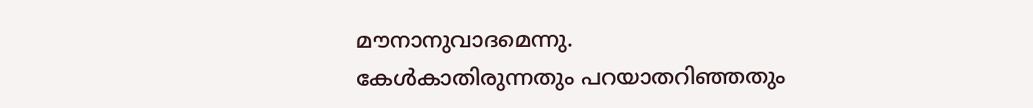മൗനാനുവാദമെന്നു.
കേള്‍കാതിരുന്നതും പറയാതറിഞ്ഞതും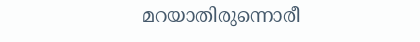മറയാതിരുന്നൊരീ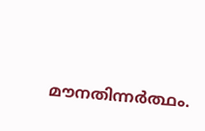മൗനതിന്നര്‍ത്ഥം.